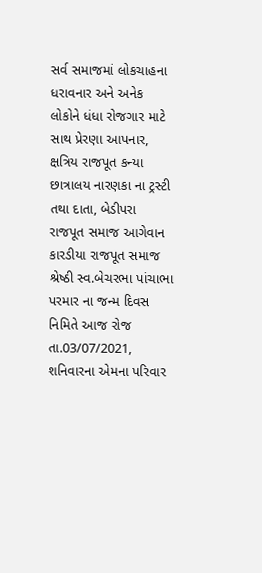સર્વ સમાજમાં લોકચાહના ધરાવનાર અને અનેક લોકોને ધંધા રોજગાર માટે સાથ પ્રેરણા આપનાર, ક્ષત્રિય રાજપૂત કન્યા છાત્રાલય નારણકા ના ટ્રસ્ટી તથા દાતા, બેડીપરા રાજપૂત સમાજ આગેવાન કારડીયા રાજપૂત સમાજ શ્રેષ્ઠી સ્વ.બેચરભા પાંચાભા પરમાર ના જન્મ દિવસ નિમિતે આજ રોજ તા.03/07/2021, શનિવારના એમના પરિવાર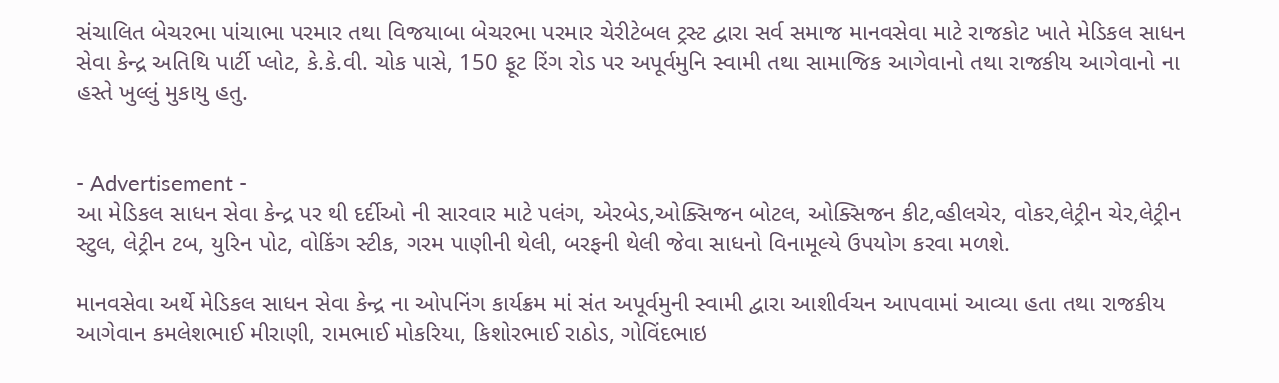સંચાલિત બેચરભા પાંચાભા પરમાર તથા વિજયાબા બેચરભા પરમાર ચેરીટેબલ ટ્રસ્ટ દ્વારા સર્વ સમાજ માનવસેવા માટે રાજકોટ ખાતે મેડિકલ સાધન સેવા કેન્દ્ર અતિથિ પાર્ટી પ્લોટ, કે.કે.વી. ચોક પાસે, 150 ફૂટ રિંગ રોડ પર અપૂર્વમુનિ સ્વામી તથા સામાજિક આગેવાનો તથા રાજકીય આગેવાનો ના હસ્તે ખુલ્લું મુકાયુ હતુ.


- Advertisement -
આ મેડિકલ સાધન સેવા કેન્દ્ર પર થી દર્દીઓ ની સારવાર માટે પલંગ, એરબેડ,ઓક્સિજન બોટલ, ઓક્સિજન કીટ,વ્હીલચેર, વોકર,લેટ્રીન ચેર,લેટ્રીન સ્ટુલ, લેટ્રીન ટબ, યુરિન પોટ, વોકિંગ સ્ટીક, ગરમ પાણીની થેલી, બરફની થેલી જેવા સાધનો વિનામૂલ્યે ઉપયોગ કરવા મળશે.

માનવસેવા અર્થે મેડિકલ સાધન સેવા કેન્દ્ર ના ઓપનિંગ કાર્યક્રમ માં સંત અપૂર્વમુની સ્વામી દ્વારા આશીર્વચન આપવામાં આવ્યા હતા તથા રાજકીય આગેવાન કમલેશભાઈ મીરાણી, રામભાઈ મોકરિયા, કિશોરભાઈ રાઠોડ, ગોવિંદભાઇ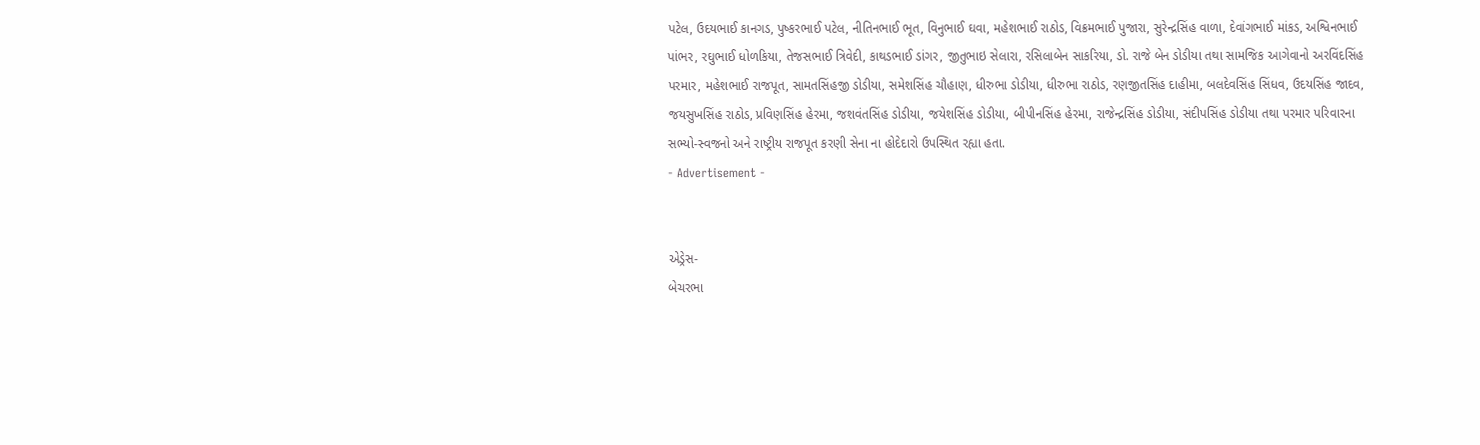પટેલ, ઉદયભાઈ કાનગડ, પુષ્કરભાઈ પટેલ, નીતિનભાઈ ભૂત, વિનુભાઈ ઘવા, મહેશભાઈ રાઠોડ, વિક્રમભાઈ પુજારા, સુરેન્દ્રસિંહ વાળા, દેવાંગભાઈ માંકડ, અશ્વિનભાઈ પાંભર, રઘુભાઈ ધોળકિયા, તેજસભાઈ ત્રિવેદી, કાથડભાઈ ડાંગર, જીતુભાઇ સેલારા, રસિલાબેન સાકરિયા, ડો. રાજે બેન ડોડીયા તથા સામજિક આગેવાનો અરવિંદસિંહ પરમાર, મહેશભાઈ રાજપૂત, સામતસિંહજી ડોડીયા, સમેશસિંહ ચૌહાણ, ધીરુભા ડોડીયા, ધીરુભા રાઠોડ, રણજીતસિંહ દાહીમા, બલદેવસિંહ સિંધવ, ઉદયસિંહ જાદવ, જયસુખસિંહ રાઠોડ, પ્રવિણસિંહ હેરમા, જશવંતસિંહ ડોડીયા, જયેશસિંહ ડોડીયા, બીપીનસિંહ હેરમા, રાજેન્દ્રસિંહ ડોડીયા, સંદીપસિંહ ડોડીયા તથા પરમાર પરિવારના સભ્યો-સ્વજનો અને રાષ્ટ્રીય રાજપૂત કરણી સેના ના હોદેદારો ઉપસ્થિત રહ્યા હતા.
- Advertisement -


એડ્રેસ-
બેચરભા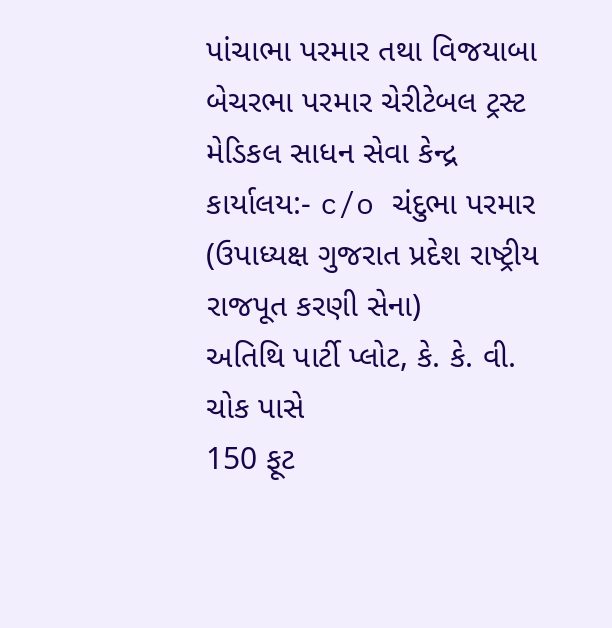પાંચાભા પરમાર તથા વિજયાબા બેચરભા પરમાર ચેરીટેબલ ટ્રસ્ટ
મેડિકલ સાધન સેવા કેન્દ્ર
કાર્યાલય:- c/o ચંદુભા પરમાર
(ઉપાધ્યક્ષ ગુજરાત પ્રદેશ રાષ્ટ્રીય રાજપૂત કરણી સેના)
અતિથિ પાર્ટી પ્લોટ, કે. કે. વી. ચોક પાસે
150 ફૂટ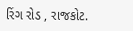રિંગ રોડ , રાજકોટ.